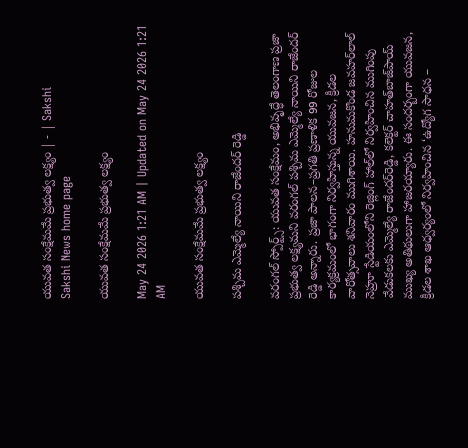యువత సంక్షేమమే ప్రభుత్వ లక్ష్యం | - | Sakshi
Sakshi News home page

యువత సంక్షేమమే ప్రభుత్వ లక్ష్యం

May 24 2026 1:21 AM | Updated on May 24 2026 1:21 AM

యువత సంక్షేమమే ప్రభుత్వ లక్ష్యం

పశ్చిమ ఎమ్మెల్యే నాయిని రాజేందర్‌ రెడ్డి

వరంగల్‌ స్పోర్ట్స్‌: యువత సంక్షేమం, అభివృద్ధే తెలంగాణ ప్రజా ప్రభుత్వ లక్ష్యమని వరంగల్‌ పశ్చిమ ఎమ్మెల్యే నాయిని రాజేందర్‌ రెడ్డి అన్నారు. ప్రజా పాలన–ప్రగతి ప్రణాళిక 99 రోజుల కార్యక్రమంలో భాగంగా నిర్వహిస్తున్న యువజన, క్రీడల వారోత్సవాలు శనివారం ముగిశాయి. హనుమకొండ జవహర్‌లాల్‌ నెహ్రూ స్టేడియంలోని రెజ్లింగ్‌ హాల్‌లో నిర్వహించిన ముగింపు వేడుకలకు ఎమ్మెల్యే రాజేందర్‌రెడ్డి, కలెక్టర్‌ చాహత్‌బాజ్‌పాయ్‌ ముఖ్య అతిథులుగా హాజరయ్యారు. ఈ సందర్బంగా యువజన, క్రీడల శాఖ ఆధ్వర్యంలో నిర్వహించిన ‘ఉద్యోగ సాధన –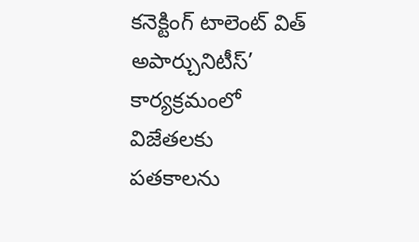కనెక్టింగ్‌ టాలెంట్‌ విత్‌ అపార్చునిటీస్‌’ కార్యక్రమంలో విజేతలకు పతకాలను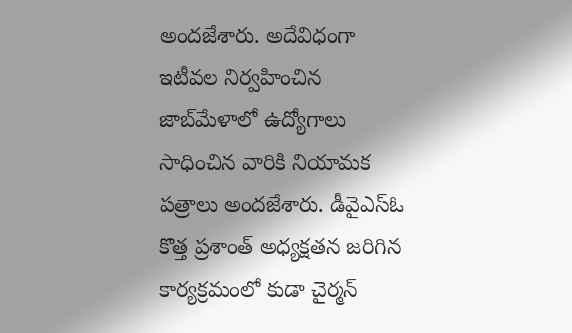అందజేశారు. అదేవిధంగా ఇటీవల నిర్వహించిన జాబ్‌మేళాలో ఉద్యోగాలు సాధించిన వారికి నియామక పత్రాలు అందజేశారు. డీవైఎస్‌ఓ కొత్త ప్రశాంత్‌ అధ్యక్షతన జరిగిన కార్యక్రమంలో కుడా చైర్మన్‌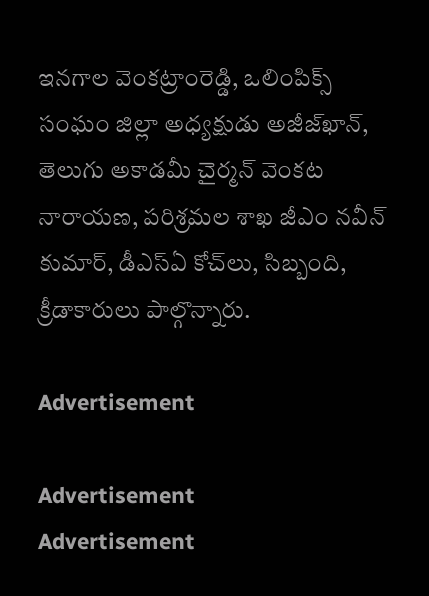ఇనగాల వెంకట్రాంరెడ్డి, ఒలింపిక్స్‌ సంఘం జిల్లా అధ్యక్షుడు అజీజ్‌ఖాన్‌, తెలుగు అకాడమీ చైర్మన్‌ వెంకట నారాయణ, పరిశ్రమల శాఖ జీఎం నవీన్‌ కుమార్‌, డీఎస్‌ఏ కోచ్‌లు, సిబ్బంది, క్రీడాకారులు పాల్గొన్నారు.

Advertisement

Advertisement
Advertisement